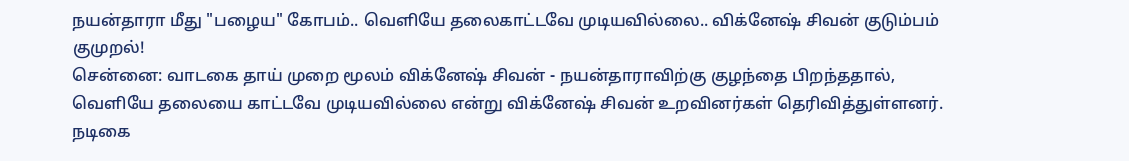நயன்தாரா மீது "பழைய" கோபம்.. வெளியே தலைகாட்டவே முடியவில்லை.. விக்னேஷ் சிவன் குடும்பம் குமுறல்!
சென்னை: வாடகை தாய் முறை மூலம் விக்னேஷ் சிவன் - நயன்தாராவிற்கு குழந்தை பிறந்ததால், வெளியே தலையை காட்டவே முடியவில்லை என்று விக்னேஷ் சிவன் உறவினர்கள் தெரிவித்துள்ளனர்.
நடிகை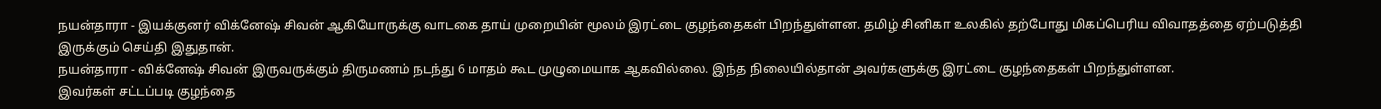நயன்தாரா - இயக்குனர் விக்னேஷ் சிவன் ஆகியோருக்கு வாடகை தாய் முறையின் மூலம் இரட்டை குழந்தைகள் பிறந்துள்ளன. தமிழ் சினிகா உலகில் தற்போது மிகப்பெரிய விவாதத்தை ஏற்படுத்தி இருக்கும் செய்தி இதுதான்.
நயன்தாரா - விக்னேஷ் சிவன் இருவருக்கும் திருமணம் நடந்து 6 மாதம் கூட முழுமையாக ஆகவில்லை. இந்த நிலையில்தான் அவர்களுக்கு இரட்டை குழந்தைகள் பிறந்துள்ளன.
இவர்கள் சட்டப்படி குழந்தை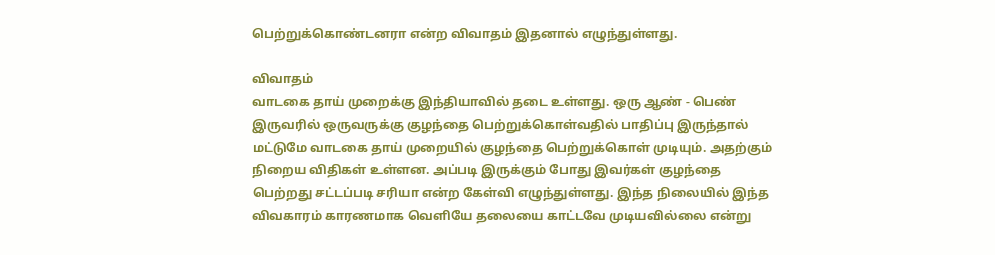பெற்றுக்கொண்டனரா என்ற விவாதம் இதனால் எழுந்துள்ளது.

விவாதம்
வாடகை தாய் முறைக்கு இந்தியாவில் தடை உள்ளது. ஒரு ஆண் - பெண் இருவரில் ஒருவருக்கு குழந்தை பெற்றுக்கொள்வதில் பாதிப்பு இருந்தால் மட்டுமே வாடகை தாய் முறையில் குழந்தை பெற்றுக்கொள் முடியும். அதற்கும் நிறைய விதிகள் உள்ளன. அப்படி இருக்கும் போது இவர்கள் குழந்தை பெற்றது சட்டப்படி சரியா என்ற கேள்வி எழுந்துள்ளது. இந்த நிலையில் இந்த விவகாரம் காரணமாக வெளியே தலையை காட்டவே முடியவில்லை என்று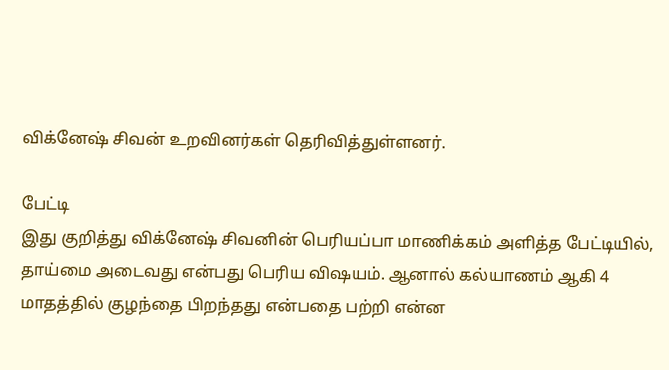விக்னேஷ் சிவன் உறவினர்கள் தெரிவித்துள்ளனர்.

பேட்டி
இது குறித்து விக்னேஷ் சிவனின் பெரியப்பா மாணிக்கம் அளித்த பேட்டியில், தாய்மை அடைவது என்பது பெரிய விஷயம். ஆனால் கல்யாணம் ஆகி 4 மாதத்தில் குழந்தை பிறந்தது என்பதை பற்றி என்ன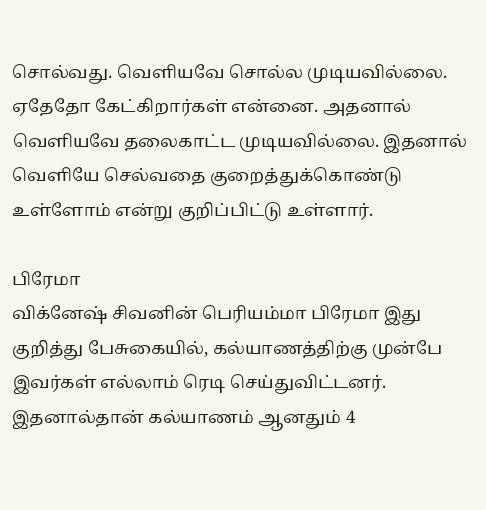சொல்வது. வெளியவே சொல்ல முடியவில்லை. ஏதேதோ கேட்கிறார்கள் என்னை. அதனால் வெளியவே தலைகாட்ட முடியவில்லை. இதனால் வெளியே செல்வதை குறைத்துக்கொண்டு உள்ளோம் என்று குறிப்பிட்டு உள்ளார்.

பிரேமா
விக்னேஷ் சிவனின் பெரியம்மா பிரேமா இது குறித்து பேசுகையில், கல்யாணத்திற்கு முன்பே இவர்கள் எல்லாம் ரெடி செய்துவிட்டனர். இதனால்தான் கல்யாணம் ஆனதும் 4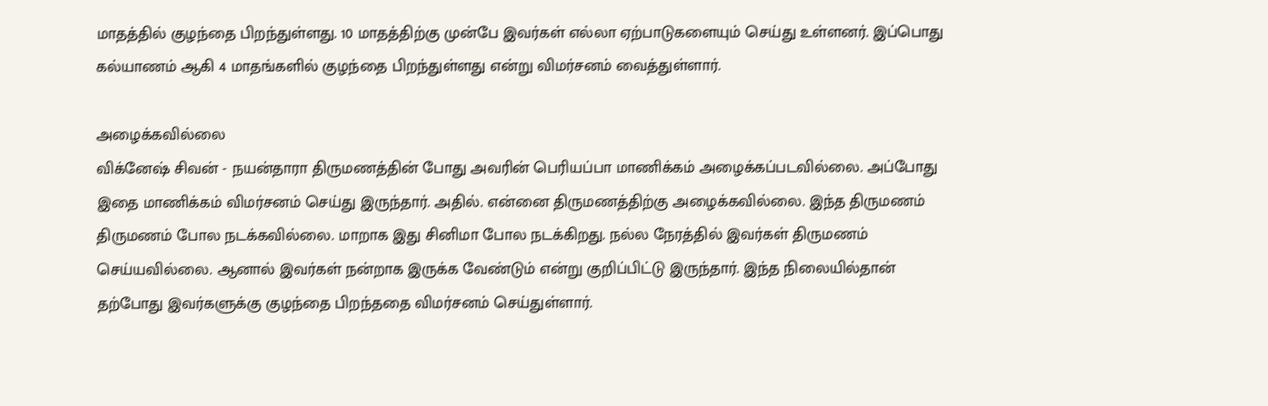மாதத்தில் குழந்தை பிறந்துள்ளது. 10 மாதத்திற்கு முன்பே இவர்கள் எல்லா ஏற்பாடுகளையும் செய்து உள்ளனர். இப்பொது கல்யாணம் ஆகி 4 மாதங்களில் குழந்தை பிறந்துள்ளது என்று விமர்சனம் வைத்துள்ளார்.

அழைக்கவில்லை
விக்னேஷ் சிவன் - நயன்தாரா திருமணத்தின் போது அவரின் பெரியப்பா மாணிக்கம் அழைக்கப்படவில்லை. அப்போது இதை மாணிக்கம் விமர்சனம் செய்து இருந்தார். அதில். என்னை திருமணத்திற்கு அழைக்கவில்லை. இந்த திருமணம் திருமணம் போல நடக்கவில்லை. மாறாக இது சினிமா போல நடக்கிறது. நல்ல நேரத்தில் இவர்கள் திருமணம் செய்யவில்லை. ஆனால் இவர்கள் நன்றாக இருக்க வேண்டும் என்று குறிப்பிட்டு இருந்தார். இந்த நிலையில்தான் தற்போது இவர்களுக்கு குழந்தை பிறந்ததை விமர்சனம் செய்துள்ளார்.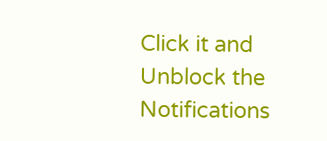Click it and Unblock the Notifications